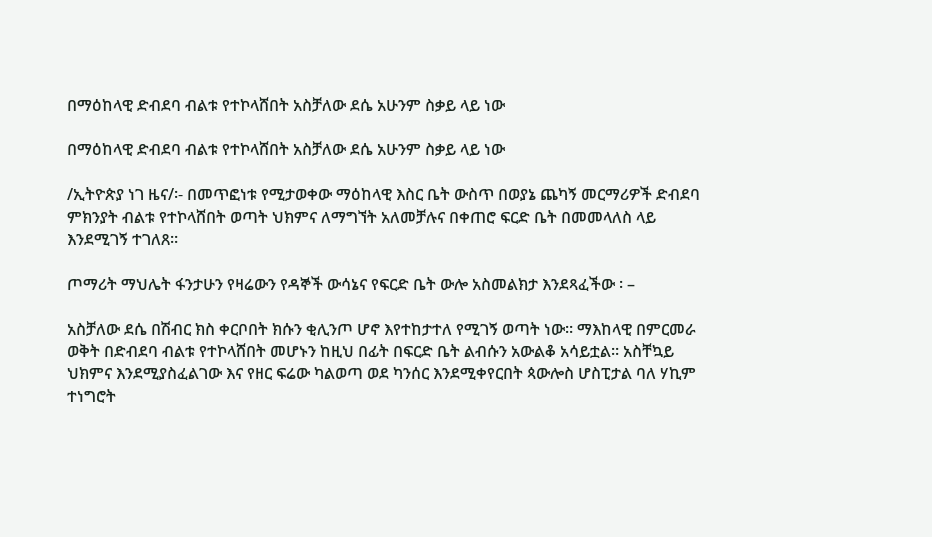በማዕከላዊ ድብደባ ብልቱ የተኮላሸበት አስቻለው ደሴ አሁንም ስቃይ ላይ ነው

በማዕከላዊ ድብደባ ብልቱ የተኮላሸበት አስቻለው ደሴ አሁንም ስቃይ ላይ ነው

/ኢትዮጵያ ነገ ዜና/፡- በመጥፎነቱ የሚታወቀው ማዕከላዊ እስር ቤት ውስጥ በወያኔ ጨካኝ መርማሪዎች ድብደባ ምክንያት ብልቱ የተኮላሸበት ወጣት ህክምና ለማግኘት አለመቻሉና በቀጠሮ ፍርድ ቤት በመመላለስ ላይ እንደሚገኝ ተገለጸ።

ጦማሪት ማህሌት ፋንታሁን የዛሬውን የዳኞች ውሳኔና የፍርድ ቤት ውሎ አስመልክታ እንደጻፈችው ፡ –

አስቻለው ደሴ በሽብር ክስ ቀርቦበት ክሱን ቂሊንጦ ሆኖ እየተከታተለ የሚገኝ ወጣት ነው። ማእከላዊ በምርመራ ወቅት በድብደባ ብልቱ የተኮላሸበት መሆኑን ከዚህ በፊት በፍርድ ቤት ልብሱን አውልቆ አሳይቷል። አስቸኳይ ህክምና እንደሚያስፈልገው እና የዘር ፍሬው ካልወጣ ወደ ካንሰር እንደሚቀየርበት ጳውሎስ ሆስፒታል ባለ ሃኪም ተነግሮት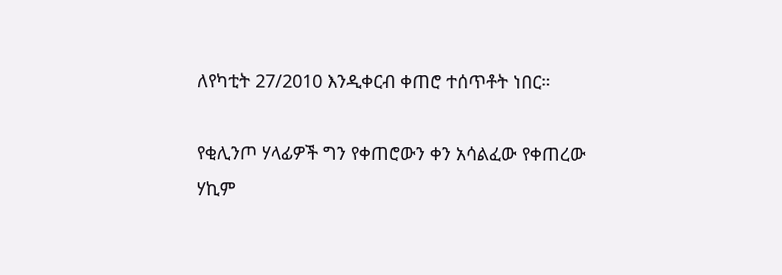ለየካቲት 27/2010 እንዲቀርብ ቀጠሮ ተሰጥቶት ነበር።

የቂሊንጦ ሃላፊዎች ግን የቀጠሮውን ቀን አሳልፈው የቀጠረው ሃኪም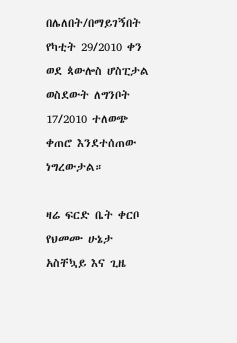በሌለበት/በማይገኝበት የካቲት 29/2010 ቀን ወደ ጳውሎስ ሆስፒታል ወስደውት ለግንቦት 17/2010 ተለወጭ ቀጠሮ እንደተሰጠው ነግረውታል።

ዛሬ ፍርድ ቤት ቀርቦ የህመሙ ሁኔታ አስቸኳይ እና ጊዜ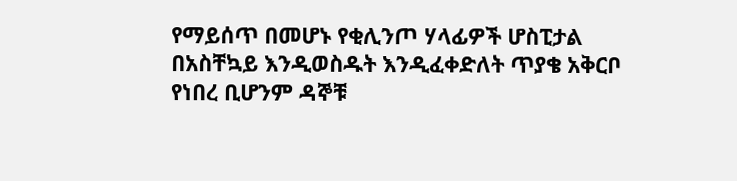የማይሰጥ በመሆኑ የቂሊንጦ ሃላፊዎች ሆስፒታል በአስቸኳይ እንዲወስዱት እንዲፈቀድለት ጥያቄ አቅርቦ የነበረ ቢሆንም ዳኞቹ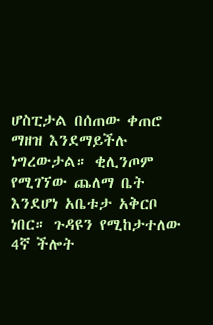ሆስፒታል በሰጠው ቀጠሮ ማዘዝ እንደማይችሉ ነግረውታል። ቂሊንጦም የሚገኘው ጨለማ ቤት እንደሆነ አቤቱታ አቅርቦ ነበር። ጉዳዩን የሚከታተለው 4ኛ ችሎት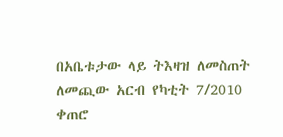በአቤቱታው ላይ ትእዛዝ ለመስጠት ለመጪው አርብ የካቲት 7/2010 ቀጠሮ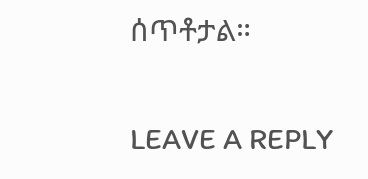ሰጥቶታል።

LEAVE A REPLY